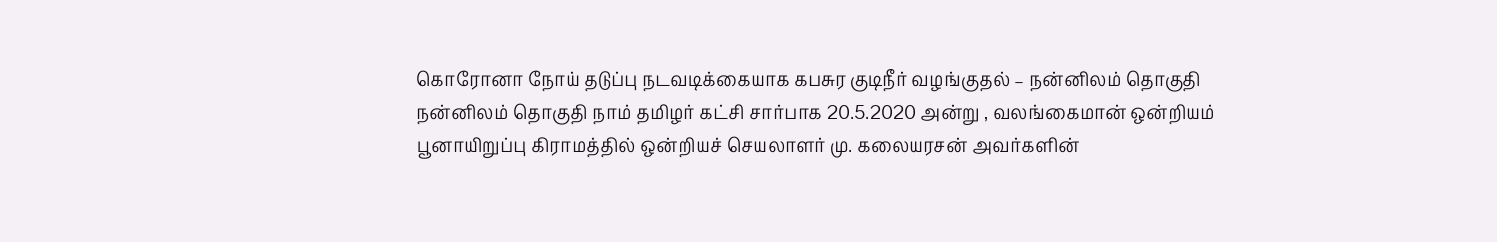கொரோனா நோய் தடுப்பு நடவடிக்கையாக கபசுர குடிநீர் வழங்குதல் – நன்னிலம் தொகுதி
நன்னிலம் தொகுதி நாம் தமிழர் கட்சி சார்பாக 20.5.2020 அன்று , வலங்கைமான் ஒன்றியம் பூனாயிறுப்பு கிராமத்தில் ஒன்றியச் செயலாளர் மு. கலையரசன் அவர்களின்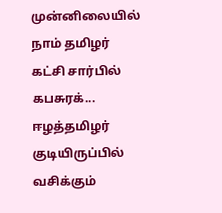முன்னிலையில் நாம் தமிழர் கட்சி சார்பில் கபசுரக்...
ஈழத்தமிழர் குடியிருப்பில் வசிக்கும்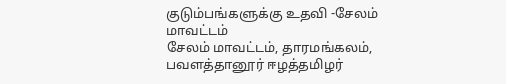குடும்பங்களுக்கு உதவி -சேலம் மாவட்டம்
சேலம் மாவட்டம், தாரமங்கலம், பவளத்தானூர் ஈழத்தமிழர்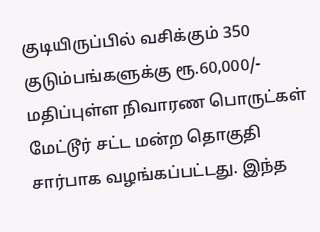குடியிருப்பில் வசிக்கும் 350 குடும்பங்களுக்கு ரூ.60,000/- மதிப்புள்ள நிவாரண பொருட்கள் மேட்டூர் சட்ட மன்ற தொகுதி சார்பாக வழங்கப்பட்டது. இந்த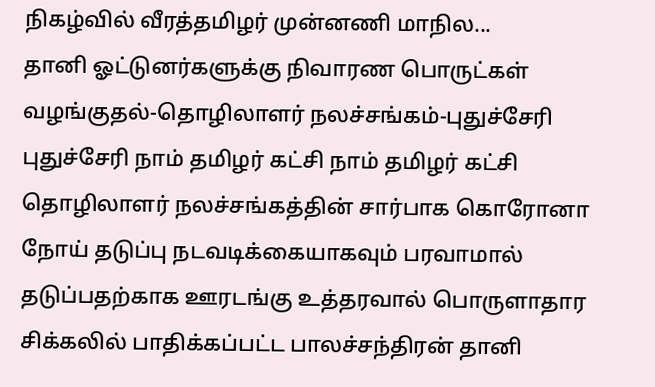நிகழ்வில் வீரத்தமிழர் முன்னணி மாநில...
தானி ஓட்டுனர்களுக்கு நிவாரண பொருட்கள் வழங்குதல்-தொழிலாளர் நலச்சங்கம்-புதுச்சேரி
புதுச்சேரி நாம் தமிழர் கட்சி நாம் தமிழர் கட்சி தொழிலாளர் நலச்சங்கத்தின் சார்பாக கொரோனா நோய் தடுப்பு நடவடிக்கையாகவும் பரவாமால் தடுப்பதற்காக ஊரடங்கு உத்தரவால் பொருளாதார சிக்கலில் பாதிக்கப்பட்ட பாலச்சந்திரன் தானி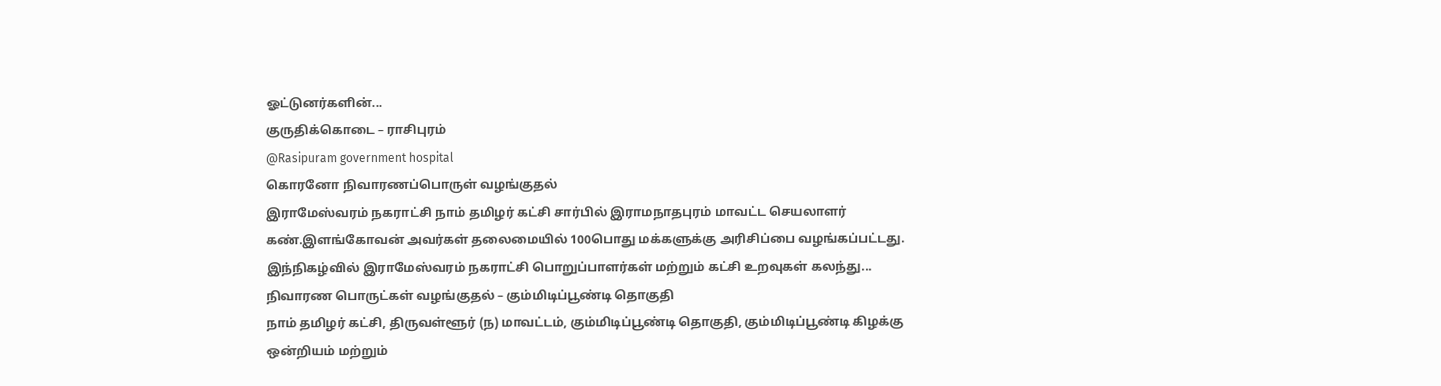ஓட்டுனர்களின்...
குருதிக்கொடை – ராசிபுரம்
@Rasipuram government hospital
கொரனோ நிவாரணப்பொருள் வழங்குதல்
இராமேஸ்வரம் நகராட்சி நாம் தமிழர் கட்சி சார்பில் இராமநாதபுரம் மாவட்ட செயலாளர் கண்.இளங்கோவன் அவர்கள் தலைமையில் 100பொது மக்களுக்கு அரிசிப்பை வழங்கப்பட்டது. இந்நிகழ்வில் இராமேஸ்வரம் நகராட்சி பொறுப்பாளர்கள் மற்றும் கட்சி உறவுகள் கலந்து...
நிவாரண பொருட்கள் வழங்குதல் – கும்மிடிப்பூண்டி தொகுதி
நாம் தமிழர் கட்சி, திருவள்ளூர் (ந) மாவட்டம், கும்மிடிப்பூண்டி தொகுதி, கும்மிடிப்பூண்டி கிழக்கு ஒன்றியம் மற்றும்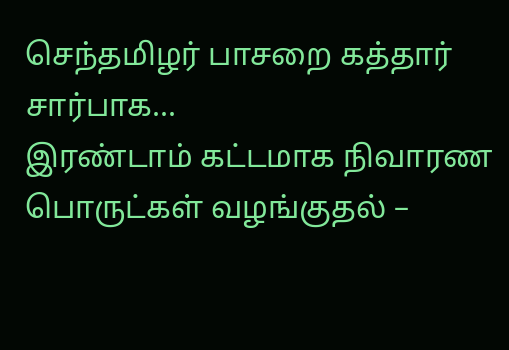செந்தமிழர் பாசறை கத்தார் சார்பாக...
இரண்டாம் கட்டமாக நிவாரண பொருட்கள் வழங்குதல் –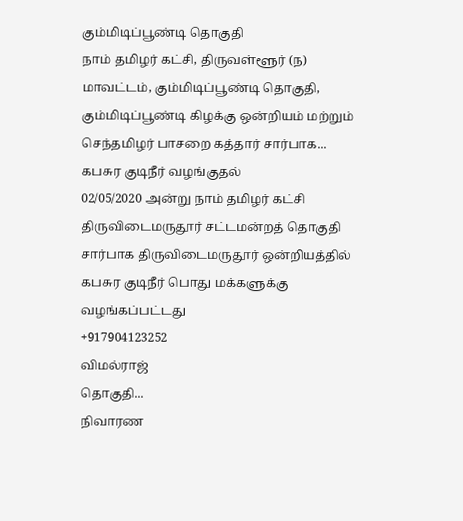கும்மிடிப்பூண்டி தொகுதி
நாம் தமிழர் கட்சி, திருவள்ளூர் (ந) மாவட்டம், கும்மிடிப்பூண்டி தொகுதி, கும்மிடிப்பூண்டி கிழக்கு ஒன்றியம் மற்றும் செந்தமிழர் பாசறை கத்தார் சார்பாக...
கபசுர குடிநீர் வழங்குதல்
02/05/2020 அன்று நாம் தமிழர் கட்சி
திருவிடைமருதூர் சட்டமன்றத் தொகுதி சார்பாக திருவிடைமருதூர் ஒன்றியத்தில் கபசுர குடிநீர் பொது மக்களுக்கு வழங்கப்பட்டது
+917904123252
விமல்ராஜ்
தொகுதி...
நிவாரண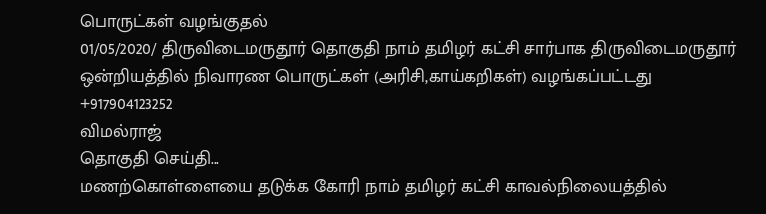பொருட்கள் வழங்குதல்
01/05/2020/ திருவிடைமருதூர் தொகுதி நாம் தமிழர் கட்சி சார்பாக திருவிடைமருதூர் ஒன்றியத்தில் நிவாரண பொருட்கள் (அரிசி,காய்கறிகள்) வழங்கப்பட்டது
+917904123252
விமல்ராஜ்
தொகுதி செய்தி...
மணற்கொள்ளையை தடுக்க கோரி நாம் தமிழர் கட்சி காவல்நிலையத்தில்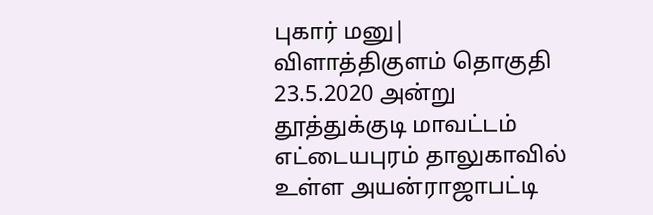புகார் மனு| விளாத்திகுளம் தொகுதி
23.5.2020 அன்று தூத்துக்குடி மாவட்டம் எட்டையபுரம் தாலுகாவில் உள்ள அயன்ராஜாபட்டி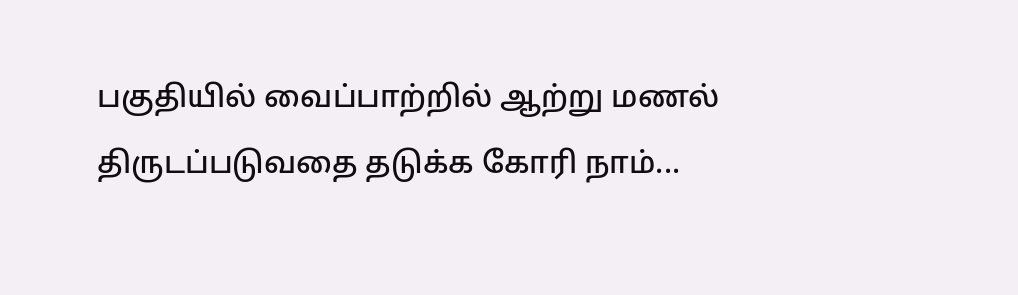பகுதியில் வைப்பாற்றில் ஆற்று மணல் திருடப்படுவதை தடுக்க கோரி நாம்...